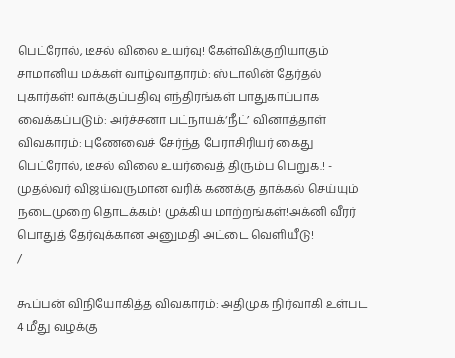பெட்ரோல், டீசல் விலை உயர்வு! கேள்விக்குறியாகும் சாமானிய மக்கள் வாழ்வாதாரம்: ஸ்டாலின் தேர்தல் புகார்கள்! வாக்குப்பதிவு எந்திரங்கள் பாதுகாப்பாக வைக்கப்படும்: அர்ச்சனா பட்நாயக்‘நீட்’ வினாத்தாள் விவகாரம்: புணேவைச் சேர்ந்த பேராசிரியர் கைது பெட்ரோல், டீசல் விலை உயர்வைத் திரும்ப பெறுக.! - முதல்வர் விஜய்வருமான வரிக் கணக்கு தாக்கல் செய்யும் நடைமுறை தொடக்கம்! முக்கிய மாற்றங்கள்!அக்னி வீரர் பொதுத் தேர்வுக்கான அனுமதி அட்டை வெளியீடு!
/

கூப்பன் விநியோகித்த விவகாரம்: அதிமுக நிர்வாகி உள்பட 4 மீது வழக்கு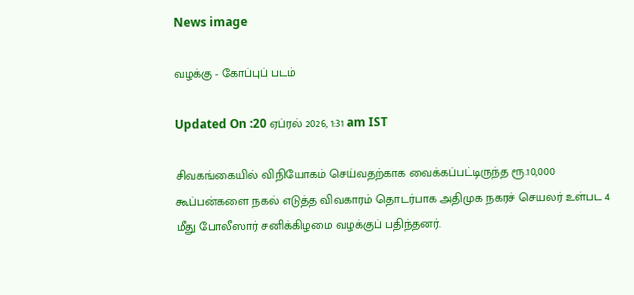News image

வழக்கு - கோப்புப் படம்

Updated On :20 ஏப்ரல் 2026, 1:31 am IST

சிவகங்கையில் விநியோகம் செய்வதற்காக வைக்கப்பட்டிருந்த ரூ.10,000 கூப்பன்களை நகல் எடுத்த விவகாரம் தொடர்பாக அதிமுக நகரச் செயலர் உள்பட 4 மீது போலீஸார் சனிக்கிழமை வழக்குப் பதிந்தனர்.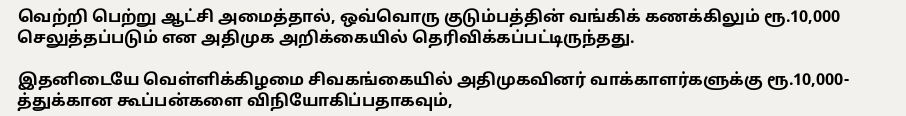வெற்றி பெற்று ஆட்சி அமைத்தால், ஒவ்வொரு குடும்பத்தின் வங்கிக் கணக்கிலும் ரூ.10,000 செலுத்தப்படும் என அதிமுக அறிக்கையில் தெரிவிக்கப்பட்டிருந்தது.

இதனிடையே வெள்ளிக்கிழமை சிவகங்கையில் அதிமுகவினர் வாக்காளர்களுக்கு ரூ.10,000-த்துக்கான கூப்பன்களை விநியோகிப்பதாகவும்,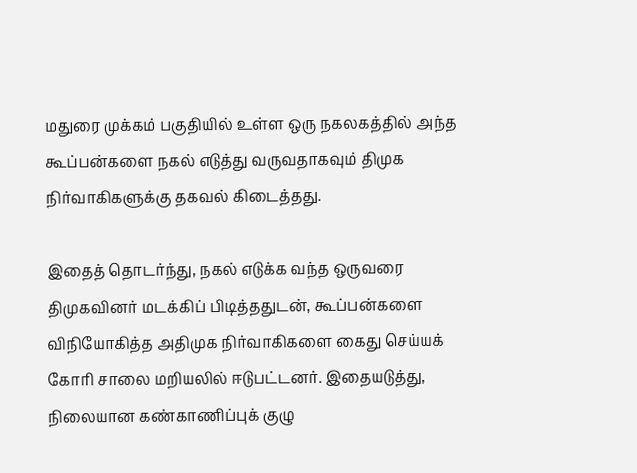மதுரை முக்கம் பகுதியில் உள்ள ஒரு நகலகத்தில் அந்த கூப்பன்களை நகல் எடுத்து வருவதாகவும் திமுக நிர்வாகிகளுக்கு தகவல் கிடைத்தது.

இதைத் தொடர்ந்து, நகல் எடுக்க வந்த ஒருவரை திமுகவினர் மடக்கிப் பிடித்ததுடன், கூப்பன்களை விநியோகித்த அதிமுக நிர்வாகிகளை கைது செய்யக் கோரி சாலை மறியலில் ஈடுபட்டனர். இதையடுத்து, நிலையான கண்காணிப்புக் குழு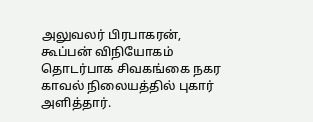அலுவலர் பிரபாகரன், கூப்பன் விநியோகம் தொடர்பாக சிவகங்கை நகர காவல் நிலையத்தில் புகார் அளித்தார்.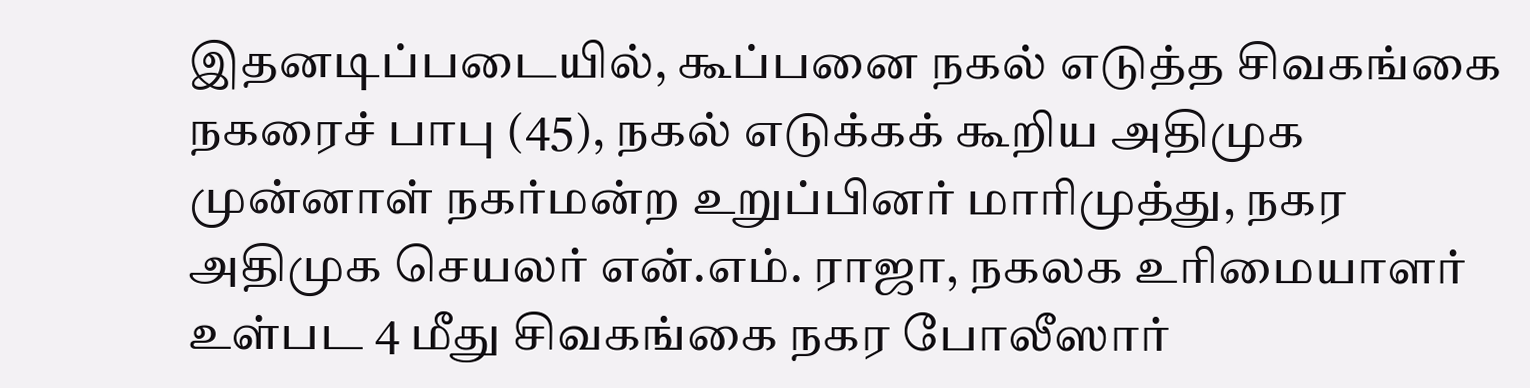இதனடிப்படையில், கூப்பனை நகல் எடுத்த சிவகங்கை நகரைச் பாபு (45), நகல் எடுக்கக் கூறிய அதிமுக முன்னாள் நகர்மன்ற உறுப்பினர் மாரிமுத்து, நகர அதிமுக செயலர் என்.எம். ராஜா, நகலக உரிமையாளர் உள்பட 4 மீது சிவகங்கை நகர போலீஸார்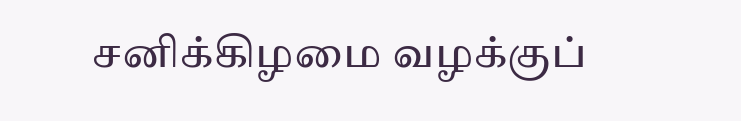சனிக்கிழமை வழக்குப்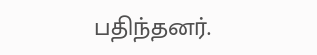பதிந்தனர்.